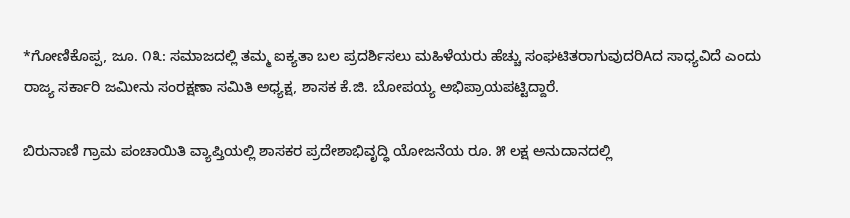*ಗೋಣಿಕೊಪ್ಪ, ಜೂ. ೧೩: ಸಮಾಜದಲ್ಲಿ ತಮ್ಮ ಐಕ್ಯತಾ ಬಲ ಪ್ರದರ್ಶಿಸಲು ಮಹಿಳೆಯರು ಹೆಚ್ಚು ಸಂಘಟಿತರಾಗುವುದರಿAದ ಸಾಧ್ಯವಿದೆ ಎಂದು ರಾಜ್ಯ ಸರ್ಕಾರಿ ಜಮೀನು ಸಂರಕ್ಷಣಾ ಸಮಿತಿ ಅಧ್ಯಕ್ಷ, ಶಾಸಕ ಕೆ.ಜಿ. ಬೋಪಯ್ಯ ಅಭಿಪ್ರಾಯಪಟ್ಟಿದ್ದಾರೆ.

ಬಿರುನಾಣಿ ಗ್ರಾಮ ಪಂಚಾಯಿತಿ ವ್ಯಾಪ್ತಿಯಲ್ಲಿ ಶಾಸಕರ ಪ್ರದೇಶಾಭಿವೃದ್ಧಿ ಯೋಜನೆಯ ರೂ. ೫ ಲಕ್ಷ ಅನುದಾನದಲ್ಲಿ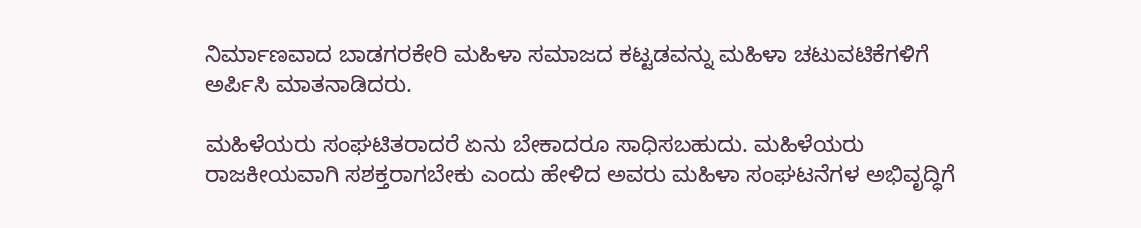ನಿರ್ಮಾಣವಾದ ಬಾಡಗರಕೇರಿ ಮಹಿಳಾ ಸಮಾಜದ ಕಟ್ಟಡವನ್ನು ಮಹಿಳಾ ಚಟುವಟಿಕೆಗಳಿಗೆ ಅರ್ಪಿಸಿ ಮಾತನಾಡಿದರು.

ಮಹಿಳೆಯರು ಸಂಘಟಿತರಾದರೆ ಏನು ಬೇಕಾದರೂ ಸಾಧಿಸಬಹುದು. ಮಹಿಳೆಯರು ರಾಜಕೀಯವಾಗಿ ಸಶಕ್ತರಾಗಬೇಕು ಎಂದು ಹೇಳಿದ ಅವರು ಮಹಿಳಾ ಸಂಘಟನೆಗಳ ಅಭಿವೃದ್ಧಿಗೆ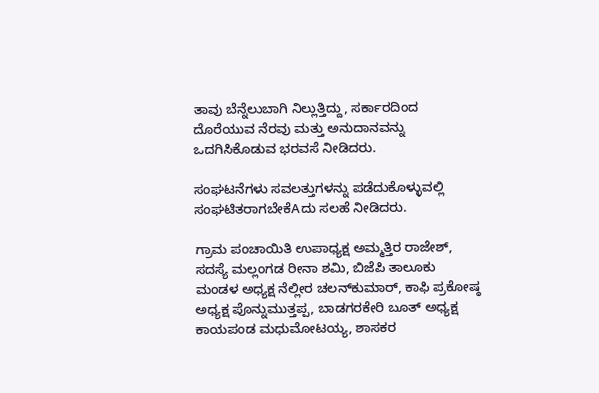ತಾವು ಬೆನ್ನೆಲುಬಾಗಿ ನಿಲ್ಲುತ್ತಿದ್ದು, ಸರ್ಕಾರದಿಂದ ದೊರೆಯುವ ನೆರವು ಮತ್ತು ಅನುದಾನವನ್ನು ಒದಗಿಸಿಕೊಡುವ ಭರವಸೆ ನೀಡಿದರು.

ಸಂಘಟನೆಗಳು ಸವಲತ್ತುಗಳನ್ನು ಪಡೆದುಕೊಳ್ಳುವಲ್ಲಿ ಸಂಘಟಿತರಾಗಬೇಕೆAದು ಸಲಹೆ ನೀಡಿದರು.

ಗ್ರಾಮ ಪಂಚಾಯಿತಿ ಉಪಾಧ್ಯಕ್ಷ ಅಮ್ಮತ್ತಿರ ರಾಜೇಶ್, ಸದಸ್ಯೆ ಮಲ್ಲಂಗಡ ರೀನಾ ಶಮಿ, ಬಿಜೆಪಿ ತಾಲೂಕು ಮಂಡಳ ಅಧ್ಯಕ್ಷ ನೆಲ್ಲೀರ ಚಲನ್‌ಕುಮಾರ್, ಕಾಫಿ ಪ್ರಕೋಷ್ಠ ಅಧ್ಯಕ್ಷ ಪೊನ್ನುಮುತ್ತಪ್ಪ, ಬಾಡಗರಕೇರಿ ಬೂತ್ ಅಧ್ಯಕ್ಷ ಕಾಯಪಂಡ ಮಧುಮೋಟಯ್ಯ, ಶಾಸಕರ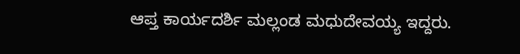ಆಪ್ತ ಕಾರ್ಯದರ್ಶಿ ಮಲ್ಲಂಡ ಮಧುದೇವಯ್ಯ ಇದ್ದರು.